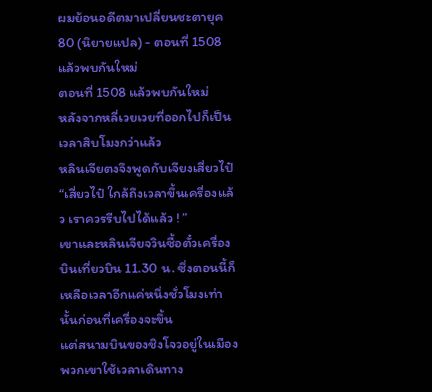ผมย้อนอดีตมาเปลี่ยนชะตายุค 80 (นิยายแปล) - ตอนที่ 1508 แล้วพบกันใหม่
ตอนที่ 1508 แล้วพบกันใหม่
หลังจากหลี่เวยเวยที่ออกไปก็เป็นเวลาสิบโมงกว่าแล้ว
หลินเจียตงจึงพูดกับเจียงเสี่ยวไป๋ “เสี่ยวไป๋ ใกล้ถึงเวลาขึ้นเครื่องแล้ว เราควรรีบไปได้แล้ว ! ”
เขาและหลินเจียจวินซื้อตั๋วเครื่องบินเที่ยวบิน 11.30 น. ซึ่งตอนนี้ก็เหลือเวลาอีกแค่หนึ่งชั่วโมงเท่านั้นก่อนที่เครื่องจะขึ้น
แต่สนามบินของชิงโจวอยู่ในเมือง พวกเขาใช้เวลาเดินทาง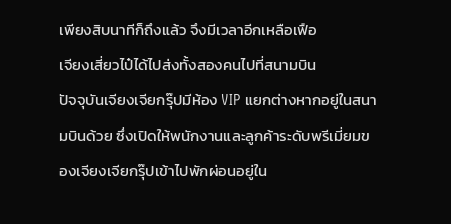เพียงสิบนาทีก็ถึงแล้ว จึงมีเวลาอีกเหลือเฟือ
เจียงเสี่ยวไป๋ได้ไปส่งทั้งสองคนไปที่สนามบิน
ปัจจุบันเจียงเจียกรุ๊ปมีห้อง VIP แยกต่างหากอยู่ในสนามบินด้วย ซึ่งเปิดให้พนักงานและลูกค้าระดับพรีเมี่ยมของเจียงเจียกรุ๊ปเข้าไปพักผ่อนอยู่ใน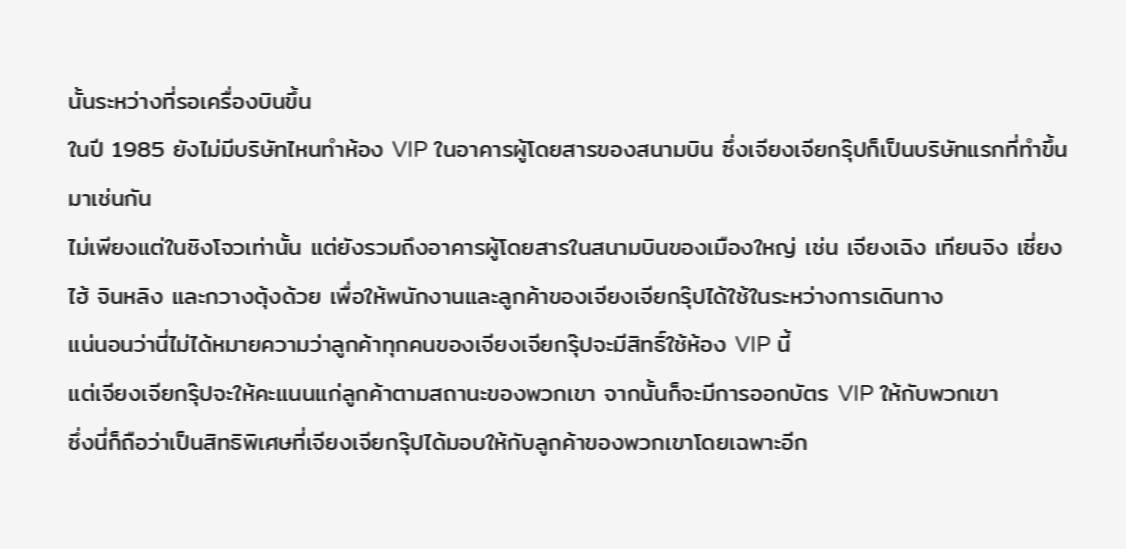นั้นระหว่างที่รอเครื่องบินขึ้น
ในปี 1985 ยังไม่มีบริษัทไหนทำห้อง VIP ในอาคารผู้โดยสารของสนามบิน ซึ่งเจียงเจียกรุ๊ปก็เป็นบริษัทแรกที่ทำขึ้นมาเช่นกัน
ไม่เพียงแต่ในชิงโจวเท่านั้น แต่ยังรวมถึงอาคารผู้โดยสารในสนามบินของเมืองใหญ่ เช่น เจียงเฉิง เทียนจิง เซี่ยงไฮ้ จินหลิง และกวางตุ้งด้วย เพื่อให้พนักงานและลูกค้าของเจียงเจียกรุ๊ปได้ใช้ในระหว่างการเดินทาง
แน่นอนว่านี่ไม่ได้หมายความว่าลูกค้าทุกคนของเจียงเจียกรุ๊ปจะมีสิทธิ์ใช้ห้อง VIP นี้
แต่เจียงเจียกรุ๊ปจะให้คะแนนแก่ลูกค้าตามสถานะของพวกเขา จากนั้นก็จะมีการออกบัตร VIP ให้กับพวกเขา
ซึ่งนี่ก็ถือว่าเป็นสิทธิพิเศษที่เจียงเจียกรุ๊ปได้มอบให้กับลูกค้าของพวกเขาโดยเฉพาะอีก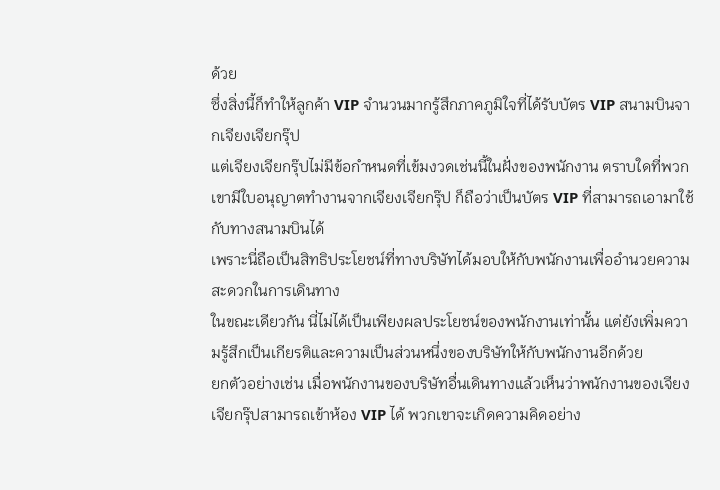ด้วย
ซึ่งสิ่งนี้ก็ทำให้ลูกค้า VIP จำนวนมากรู้สึกภาคภูมิใจที่ได้รับบัตร VIP สนามบินจากเจียงเจียกรุ๊ป
แต่เจียงเจียกรุ๊ปไม่มีข้อกำหนดที่เข้มงวดเช่นนี้ในฝั่งของพนักงาน ตราบใดที่พวกเขามีใบอนุญาตทำงานจากเจียงเจียกรุ๊ป ก็ถือว่าเป็นบัตร VIP ที่สามารถเอามาใช้กับทางสนามบินได้
เพราะนี่ถือเป็นสิทธิประโยชน์ที่ทางบริษัทได้มอบให้กับพนักงานเพื่ออำนวยความสะดวกในการเดินทาง
ในขณะเดียวกัน นี่ไม่ได้เป็นเพียงผลประโยชน์ของพนักงานเท่านั้น แต่ยังเพิ่มความรู้สึกเป็นเกียรติและความเป็นส่วนหนึ่งของบริษัทให้กับพนักงานอีกด้วย
ยกตัวอย่างเช่น เมื่อพนักงานของบริษัทอื่นเดินทางแล้วเห็นว่าพนักงานของเจียงเจียกรุ๊ปสามารถเข้าห้อง VIP ได้ พวกเขาจะเกิดความคิดอย่าง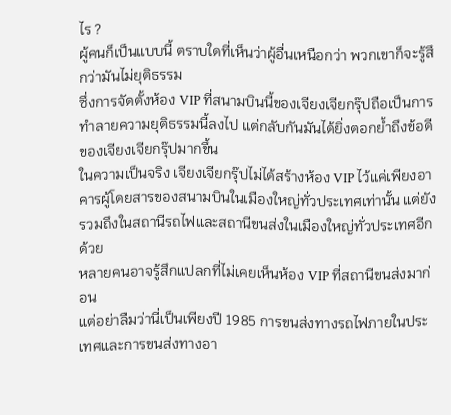ไร ?
ผู้คนก็เป็นแบบนี้ ตราบใดที่เห็นว่าผู้อื่นเหนือกว่า พวกเขาก็จะรู้สึกว่ามันไม่ยุติธรรม
ซึ่งการจัดตั้งห้อง VIP ที่สนามบินนี้ของเจียงเจียกรุ๊ปถือเป็นการทำลายความยุติธรรมนี้ลงไป แต่กลับกันมันได้ยิ่งตอกย้ำถึงข้อดีของเจียงเจียกรุ๊ปมากขึ้น
ในความเป็นจริง เจียงเจียกรุ๊ปไม่ได้สร้างห้อง VIP ไว้แค่เพียงอาคารผู้โดยสารของสนามบินในเมืองใหญ่ทั่วประเทศเท่านั้น แต่ยังรวมถึงในสถานีรถไฟและสถานีขนส่งในเมืองใหญ่ทั่วประเทศอีกด้วย
หลายคนอาจรู้สึกแปลกที่ไม่เคยเห็นห้อง VIP ที่สถานีขนส่งมาก่อน
แต่อย่าลืมว่านี่เป็นเพียงปี 1985 การขนส่งทางรถไฟภายในประเทศและการขนส่งทางอา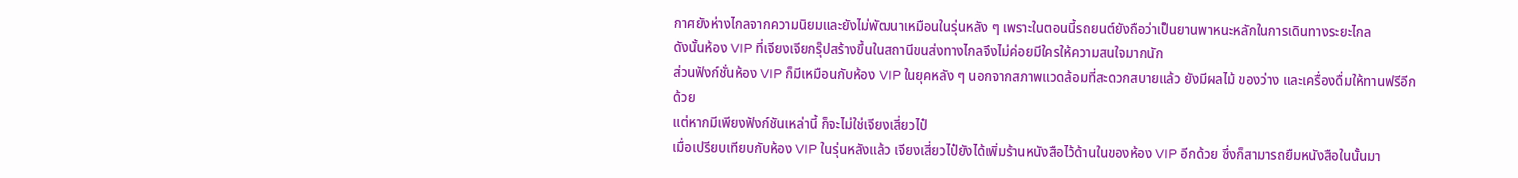กาศยังห่างไกลจากความนิยมและยังไม่พัฒนาเหมือนในรุ่นหลัง ๆ เพราะในตอนนี้รถยนต์ยังถือว่าเป็นยานพาหนะหลักในการเดินทางระยะไกล
ดังนั้นห้อง VIP ที่เจียงเจียกรุ๊ปสร้างขึ้นในสถานีขนส่งทางไกลจึงไม่ค่อยมีใครให้ความสนใจมากนัก
ส่วนฟังก์ชั่นห้อง VIP ก็มีเหมือนกับห้อง VIP ในยุคหลัง ๆ นอกจากสภาพแวดล้อมที่สะดวกสบายแล้ว ยังมีผลไม้ ของว่าง และเครื่องดื่มให้ทานฟรีอีกด้วย
แต่หากมีเพียงฟังก์ชันเหล่านี้ ก็จะไม่ใช่เจียงเสี่ยวไป๋
เมื่อเปรียบเทียบกับห้อง VIP ในรุ่นหลังแล้ว เจียงเสี่ยวไป๋ยังได้เพิ่มร้านหนังสือไว้ด้านในของห้อง VIP อีกด้วย ซึ่งก็สามารถยืมหนังสือในนั้นมา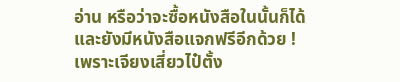อ่าน หรือว่าจะซื้อหนังสือในนั้นก็ได้
และยังมีหนังสือแจกฟรีอีกด้วย !
เพราะเจียงเสี่ยวไป๋ตั้ง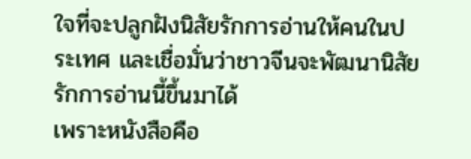ใจที่จะปลูกฝังนิสัยรักการอ่านให้คนในประเทศ และเชื่อมั่นว่าชาวจีนจะพัฒนานิสัยรักการอ่านนี้ขึ้นมาได้
เพราะหนังสือคือ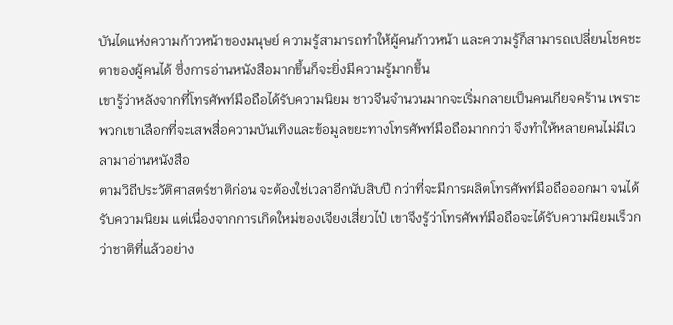บันไดแห่งความก้าวหน้าของมนุษย์ ความรู้สามารถทำให้ผู้คนก้าวหน้า และความรู้ก็สามารถเปลี่ยนโชคชะตาของผู้คนได้ ซึ่งการอ่านหนังสือมากขึ้นก็จะยิ่งมีความรู้มากขึ้น
เขารู้ว่าหลังจากที่โทรศัพท์มือถือได้รับความนิยม ชาวจีนจำนวนมากจะเริ่มกลายเป็นคนเกียจคร้าน เพราะพวกเขาเลือกที่จะเสพสื่อความบันเทิงและข้อมูลขยะทางโทรศัพท์มือถือมากกว่า จึงทำให้หลายคนไม่มีเวลามาอ่านหนังสือ
ตามวิถีประวัติศาสตร์ชาติก่อน จะต้องใช่เวลาอีกนับสิบปี กว่าที่จะมีการผลิตโทรศัพท์มือถือออกมา จนได้รับความนิยม แต่เนื่องจากการเกิดใหม่ของเจียงเสี่ยวไป๋ เขาจึงรู้ว่าโทรศัพท์มือถือจะได้รับความนิยมเร็วกว่าชาติที่แล้วอย่าง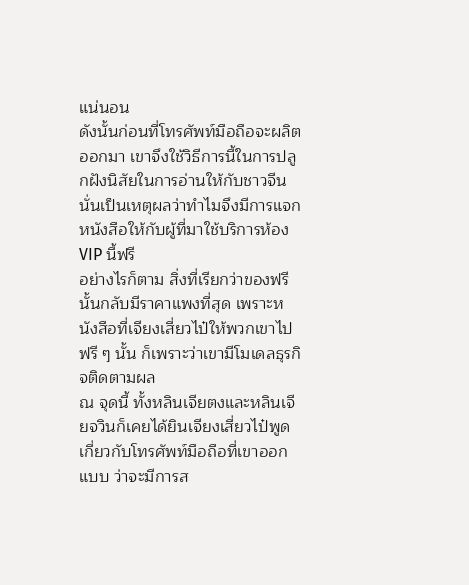แน่นอน
ดังนั้นก่อนที่โทรศัพท์มือถือจะผลิตออกมา เขาจึงใช้วิธีการนี้ในการปลูกฝังนิสัยในการอ่านให้กับชาวจีน นั่นเป็นเหตุผลว่าทำไมจึงมีการแจกหนังสือให้กับผู้ที่มาใช้บริการห้อง VIP นี้ฟรี
อย่างไรก็ตาม สิ่งที่เรียกว่าของฟรีนั้นกลับมีราคาแพงที่สุด เพราะหนังสือที่เจียงเสี่ยวไป๋ให้พวกเขาไปฟรี ๆ นั้น ก็เพราะว่าเขามีโมเดลธุรกิจติดตามผล
ณ จุดนี้ ทั้งหลินเจียตงและหลินเจียจวินก็เคยได้ยินเจียงเสี่ยวไป๋พูดเกี่ยวกับโทรศัพท์มือถือที่เขาออกแบบ ว่าจะมีการส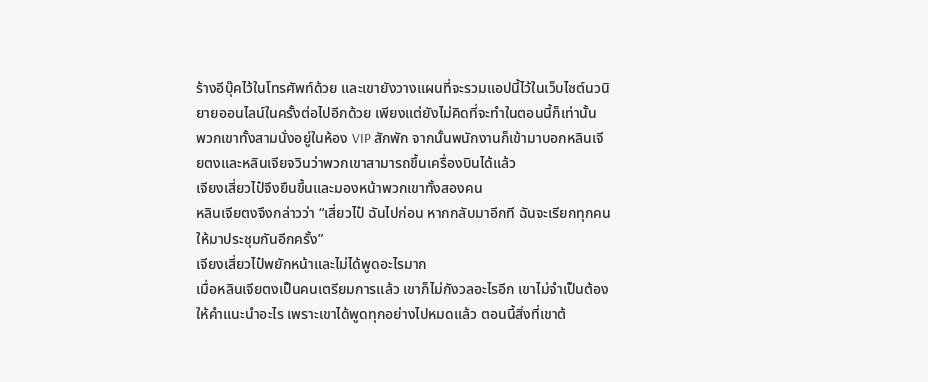ร้างอีบุ๊คไว้ในโทรศัพท์ด้วย และเขายังวางแผนที่จะรวมแอปนี้ไว้ในเว็บไซต์นวนิยายออนไลน์ในครั้งต่อไปอีกด้วย เพียงแต่ยังไม่คิดที่จะทำในตอนนี้ก็เท่านั้น
พวกเขาทั้งสามนั่งอยู่ในห้อง VIP สักพัก จากนั้นพนักงานก็เข้ามาบอกหลินเจียตงและหลินเจียจวินว่าพวกเขาสามารถขึ้นเครื่องบินได้แล้ว
เจียงเสี่ยวไป๋จึงยืนขึ้นและมองหน้าพวกเขาทั้งสองคน
หลินเจียตงจึงกล่าวว่า “เสี่ยวไป๋ ฉันไปก่อน หากกลับมาอีกที ฉันจะเรียกทุกคนให้มาประชุมกันอีกครั้ง”
เจียงเสี่ยวไป๋พยักหน้าและไม่ได้พูดอะไรมาก
เมื่อหลินเจียตงเป็นคนเตรียมการแล้ว เขาก็ไม่กังวลอะไรอีก เขาไม่จำเป็นต้องให้คำแนะนำอะไร เพราะเขาได้พูดทุกอย่างไปหมดแล้ว ตอนนี้สิ่งที่เขาต้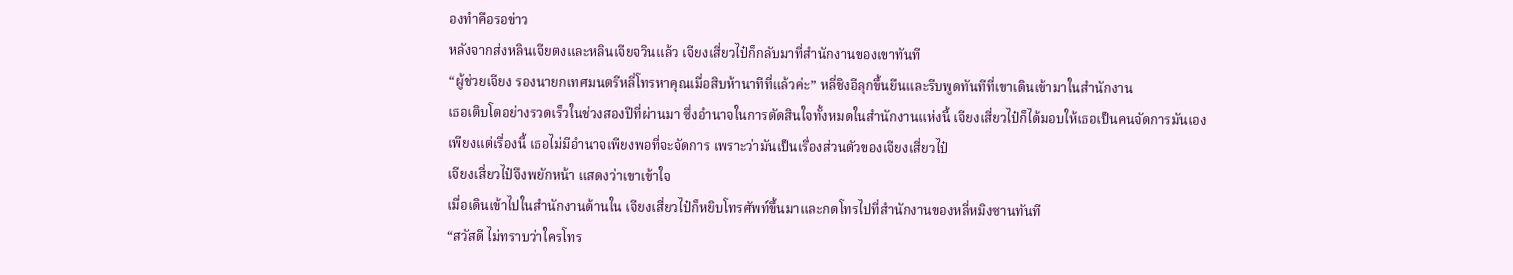องทำคือรอข่าว
หลังจากส่งหลินเจียตงและหลินเจียจวินแล้ว เจียงเสี่ยวไป๋ก็กลับมาที่สำนักงานของเขาทันที
“ผู้ช่วยเจียง รองนายกเทศมนตรีหลี่โทรหาคุณเมื่อสิบห้านาทีที่แล้วค่ะ” หลี่ชิงอีลุกขึ้นยืนและรีบพูดทันทีที่เขาเดินเข้ามาในสำนักงาน
เธอเติบโตอย่างรวดเร็วในช่วงสองปีที่ผ่านมา ซึ่งอำนาจในการตัดสินใจทั้งหมดในสำนักงานแห่งนี้ เจียงเสี่ยวไป๋ก็ได้มอบให้เธอเป็นคนจัดการมันเอง
เพียงแต่เรื่องนี้ เธอไม่มีอำนาจเพียงพอที่จะจัดการ เพราะว่ามันเป็นเรื่องส่วนตัวของเจียงเสี่ยวไป๋
เจียงเสี่ยวไป๋จึงพยักหน้า แสดงว่าเขาเข้าใจ
เมื่อเดินเข้าไปในสำนักงานด้านใน เจียงเสี่ยวไป๋ก็หยิบโทรศัพท์ขึ้นมาและกดโทรไปที่สำนักงานของหลี่หมิงซานทันที
“สวัสดี ไม่ทราบว่าใครโทร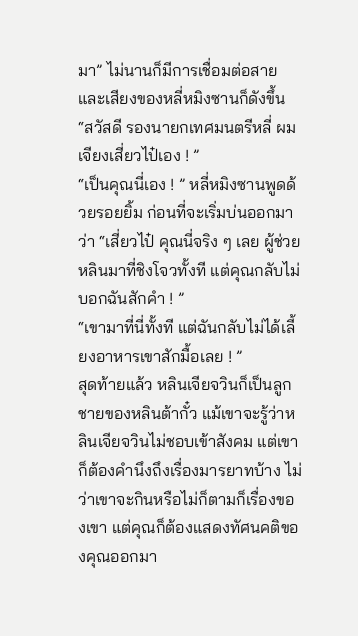มา” ไม่นานก็มีการเชื่อมต่อสาย และเสียงของหลี่หมิงซานก็ดังขึ้น
“สวัสดี รองนายกเทศมนตรีหลี่ ผมเจียงเสี่ยวไป๋เอง ! ”
“เป็นคุณนี่เอง ! ” หลี่หมิงซานพูดด้วยรอยยิ้ม ก่อนที่จะเริ่มบ่นออกมาว่า “เสี่ยวไป๋ คุณนี่จริง ๆ เลย ผู้ช่วยหลินมาที่ชิงโจวทั้งที แต่คุณกลับไม่บอกฉันสักคำ ! ”
“เขามาที่นี่ทั้งที แต่ฉันกลับไม่ได้เลี้ยงอาหารเขาสักมื้อเลย ! ”
สุดท้ายแล้ว หลินเจียจวินก็เป็นลูกชายของหลินต้ากั๋ว แม้เขาจะรู้ว่าหลินเจียจวินไม่ชอบเข้าสังคม แต่เขาก็ต้องคำนึงถึงเรื่องมารยาทบ้าง ไม่ว่าเขาจะกินหรือไม่ก็ตามก็เรื่องของเขา แต่คุณก็ต้องแสดงทัศนคติของคุณออกมา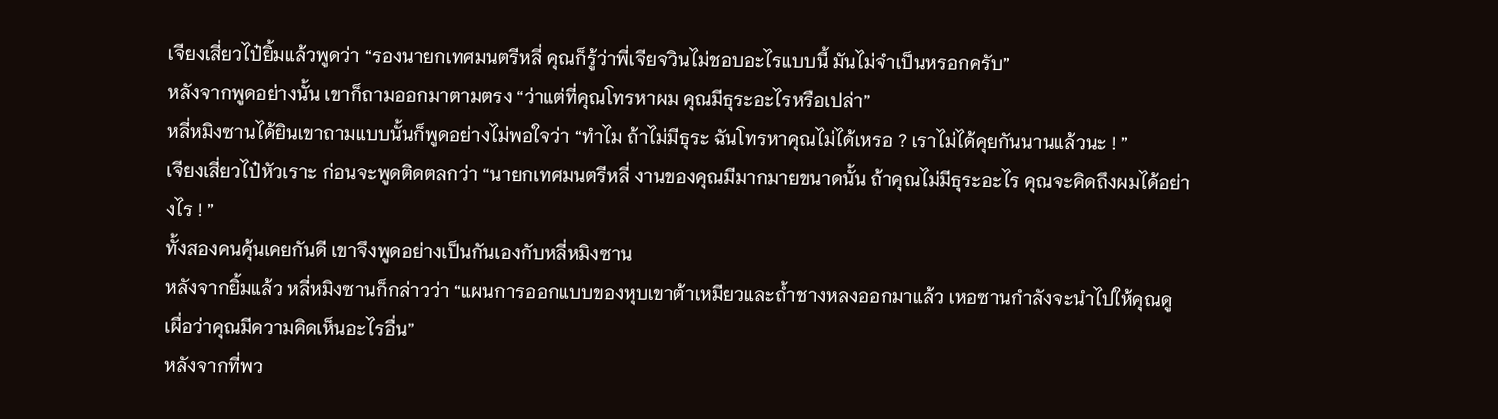เจียงเสี่ยวไป๋ยิ้มแล้วพูดว่า “รองนายกเทศมนตรีหลี่ คุณก็รู้ว่าพี่เจียจวินไม่ชอบอะไรแบบนี้ มันไม่จำเป็นหรอกครับ”
หลังจากพูดอย่างนั้น เขาก็ถามออกมาตามตรง “ว่าแต่ที่คุณโทรหาผม คุณมีธุระอะไรหรือเปล่า”
หลี่หมิงซานได้ยินเขาถามแบบนั้นก็พูดอย่างไม่พอใจว่า “ทำไม ถ้าไม่มีธุระ ฉันโทรหาคุณไม่ได้เหรอ ? เราไม่ได้คุยกันนานแล้วนะ ! ”
เจียงเสี่ยวไป๋หัวเราะ ก่อนจะพูดติดตลกว่า “นายกเทศมนตรีหลี่ งานของคุณมีมากมายขนาดนั้น ถ้าคุณไม่มีธุระอะไร คุณจะคิดถึงผมได้อย่างไร ! ”
ทั้งสองคนคุ้นเคยกันดี เขาจึงพูดอย่างเป็นกันเองกับหลี่หมิงซาน
หลังจากยิ้มแล้ว หลี่หมิงซานก็กล่าวว่า “แผนการออกแบบของหุบเขาต้าเหมียวและถ้ำชางหลงออกมาแล้ว เหอซานกำลังจะนำไปให้คุณดู เผื่อว่าคุณมีความคิดเห็นอะไรอื่น”
หลังจากที่พว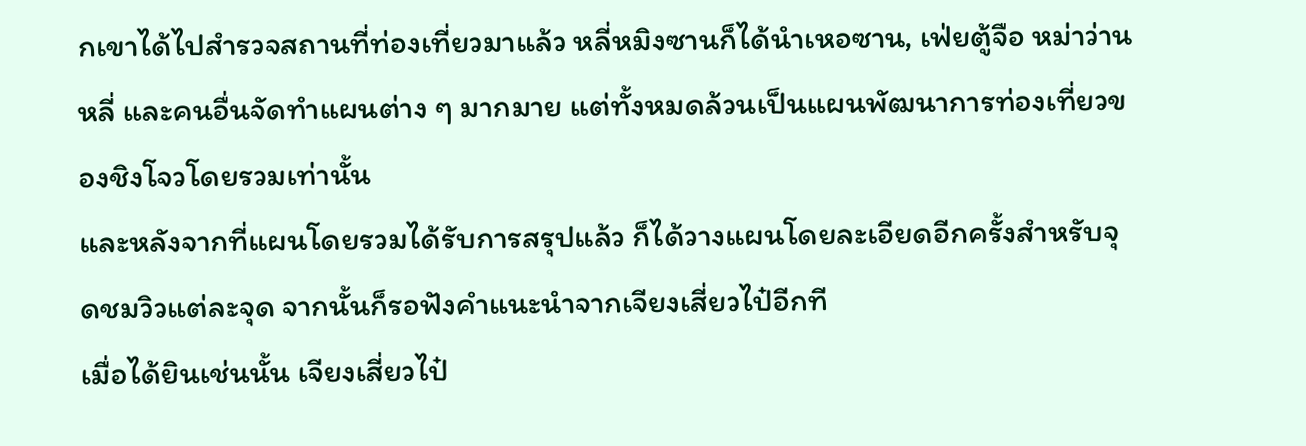กเขาได้ไปสำรวจสถานที่ท่องเที่ยวมาแล้ว หลี่หมิงซานก็ได้นำเหอซาน, เฟ่ยตู้จือ หม่าว่านหลี่ และคนอื่นจัดทำแผนต่าง ๆ มากมาย แต่ทั้งหมดล้วนเป็นแผนพัฒนาการท่องเที่ยวของชิงโจวโดยรวมเท่านั้น
และหลังจากที่แผนโดยรวมได้รับการสรุปแล้ว ก็ได้วางแผนโดยละเอียดอีกครั้งสำหรับจุดชมวิวแต่ละจุด จากนั้นก็รอฟังคำแนะนำจากเจียงเสี่ยวไป๋อีกที
เมื่อได้ยินเช่นนั้น เจียงเสี่ยวไป๋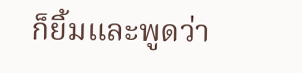ก็ยิ้มและพูดว่า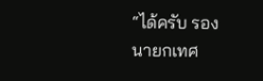“ได้ครับ รองนายกเทศ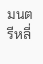มนตรีหลี่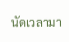นัดเวลามา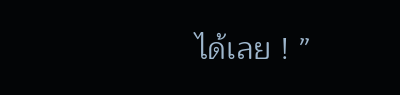ได้เลย ! ”